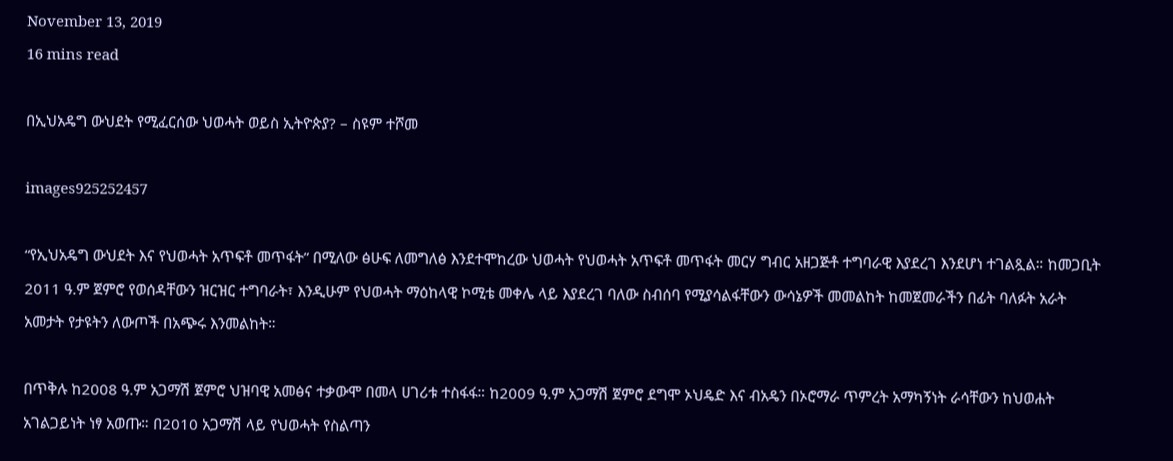November 13, 2019
16 mins read

በኢህአዴግ ውህደት የሚፈርሰው ህወሓት ወይስ ኢትዮጵያ? – ስዩም ተሾመ

images925252457

“የኢህአዴግ ውህደት እና የህወሓት አጥፍቶ መጥፋት” በሚለው ፅሁፍ ለመግለፅ እንደተሞከረው ህወሓት የህወሓት አጥፍቶ መጥፋት መርሃ ግብር አዘጋጅቶ ተግባራዊ እያደረገ እንደሆነ ተገልጿል። ከመጋቢት 2011 ዓ.ም ጀምሮ የወሰዳቸውን ዝርዝር ተግባራት፣ እንዲሁም የህወሓት ማዕከላዊ ኮሚቴ መቀሌ ላይ እያደረገ ባለው ስብሰባ የሚያሳልፋቸውን ውሳኔዎች መመልከት ከመጀመራችን በፊት ባለፉት አራት አመታት የታዩትን ለውጦች በአጭሩ እንመልከት።

በጥቅሉ ከ2008 ዓ.ም አጋማሽ ጀምሮ ህዝባዊ አመፅና ተቃውሞ በመላ ሀገሪቱ ተስፋፋ። ከ2009 ዓ.ም አጋማሽ ጀምሮ ደግሞ ኦህዴድ እና ብአዴን በኦሮማራ ጥምረት አማካኝነት ራሳቸውን ከህወሐት አገልጋይነት ነፃ አወጡ። በ2010 አጋማሽ ላይ የህወሓት የስልጣን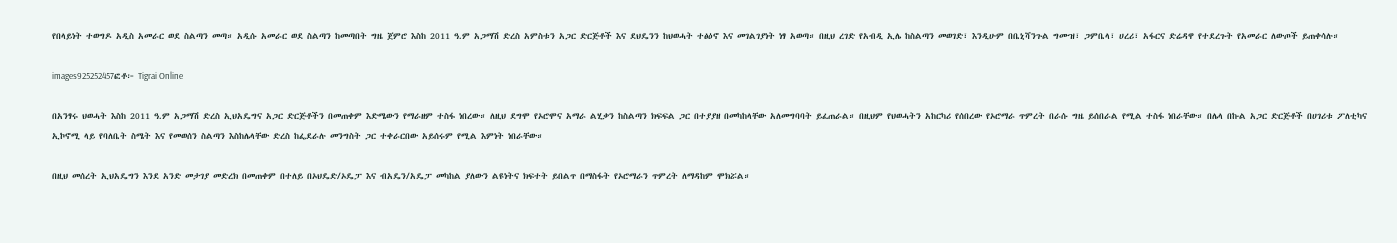የበላይነት ተወግዶ አዲስ አመራር ወደ ስልጣን መጣ። አዲሱ አመራር ወደ ስልጣን ከመጣበት ግዜ ጀምሮ እስከ 2011 ዓ.ም አጋማሽ ድረስ አምስቱን አጋር ድርጅቶች እና ደህዴንን ከህወሓት ተፅዕኖ እና መገልገያነት ነፃ አወጣ። በዚህ ረገድ የአብዲ ኢሌ ከስልጣን መወገድ፣ እንዲሁም በቤኒሻንጉል ግሙዝ፣ ጋምቤላ፣ ሀረሪ፣ አፋርና ድሬዳዋ የተደረጉት የአመራር ለውጦች ይጠቀሳሉ።

images925252457ፎቶ፦ Tigrai Online

በአንፃሩ ህወሓት እስከ 2011 ዓ.ም አጋማሽ ድረስ ኢህአዴግና አጋር ድርጅቶችን በመጠቀም እድሜውን የማራዘም ተስፋ ነበረው። ለዚህ ደግሞ የኦሮሞና አማራ ልሂቃን ከስልጣን ክፍፍል ጋር በተያያዘ በመካከላቸው አለመግባባት ይፈጠራል። በዚህም የህወሓትን አከርካሪ የሰበረው የኦሮማራ ጥምረት በራሱ ግዜ ይሰበራል የሚል ተስፋ ነበራቸው። በሌላ በኩል አጋር ድርጅቶች በሀገሪቱ ፖለቲካና ኢኮኖሚ ላይ የባለቤት ስሜት እና የመወሰን ስልጣን እስከሌላቸው ድረስ ከፌደራሉ መንግስት ጋር ተቀራርበው አይሰሩም የሚል እምነት ነበራቸው።

በዚህ መሰረት ኢህአዴግን እንደ አንድ መታገያ መድረክ በመጠቀም በተለይ በኦህዴድ/ኦዴፓ እና ብአዴን/አዴፓ መካከል ያለውን ልዩነትና ክፍተት ይበልጥ በማስፋት የኦሮማራን ጥምረት ለማዳከም ሞክሯል።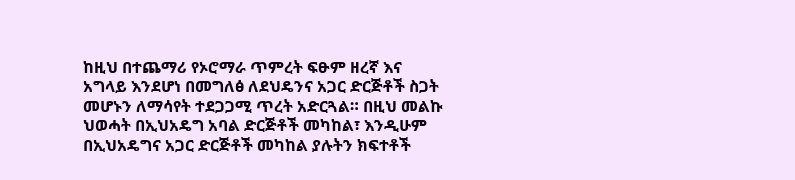ከዚህ በተጨማሪ የኦሮማራ ጥምረት ፍፁም ዘረኛ እና አግላይ እንደሆነ በመግለፅ ለደህዴንና አጋር ድርጅቶች ስጋት መሆኑን ለማሳየት ተደጋጋሚ ጥረት አድርጓል። በዚህ መልኩ ህወሓት በኢህአዴግ አባል ድርጅቶች መካከል፣ እንዲሁም በኢህአዴግና አጋር ድርጅቶች መካከል ያሉትን ክፍተቶች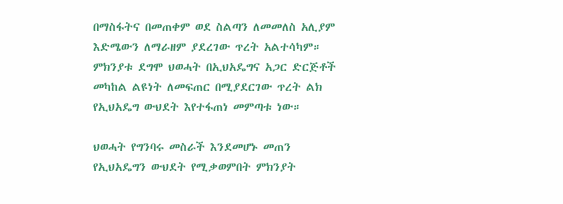በማስፋትና በመጠቀም ወደ ስልጣን ለመመለስ አሊያም እድሜውን ለማራዘም ያደረገው ጥረት አልተሳካም። ምክንያቱ ደግሞ ህወሓት በኢህአዴግና አጋር ድርጅቶች መካከል ልዩነት ለመፍጠር በሚያደርገው ጥረት ልክ የኢህአዴግ ውህደት እየተፋጠነ መምጣቱ ነው።

ህወሓት የግንባሩ መስራች እንደመሆኑ መጠን የኢህአዴግን ውህደት የሚቃወምበት ምክንያት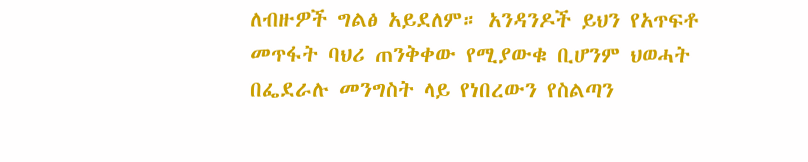ለብዙዎች ግልፅ አይደለም። አንዳንዶች ይህን የአጥፍቶ መጥፋት ባህሪ ጠንቅቀው የሚያውቁ ቢሆንም ህወሓት በፌደራሉ መንግስት ላይ የነበረውን የስልጣን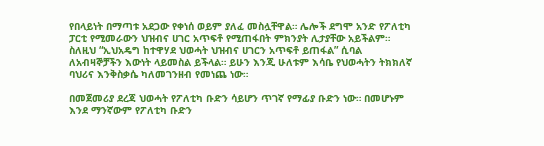የበላይነት በማጣቱ አደጋው የቀነሰ ወይም ያለፈ መስሏቸዋል። ሌሎች ደግሞ አንድ የፖለቲካ ፓርቲ የሚመራውን ህዝብና ሀገር አጥፍቶ የሚጠፋበት ምክንያት ሊታያቸው አይችልም። ስለዚህ “ኢህአዴግ ከተዋሃደ ህወሓት ህዝብና ሀገርን አጥፍቶ ይጠፋል” ሲባል ለአብዛኞቻችን እውነት ላይመስል ይችላል። ይሁን እንጂ ሁለቱም እሳቤ የህወሓትን ትክክለኛ ባህሪና እንቅስቃሴ ካለመገንዘብ የመነጨ ነው።

በመጀመሪያ ደረጃ ህወሓት የፖለቲካ ቡድን ሳይሆን ጥገኛ የማፊያ ቡድን ነው። በመሆኑም እንደ ማንኛውም የፖለቲካ ቡድን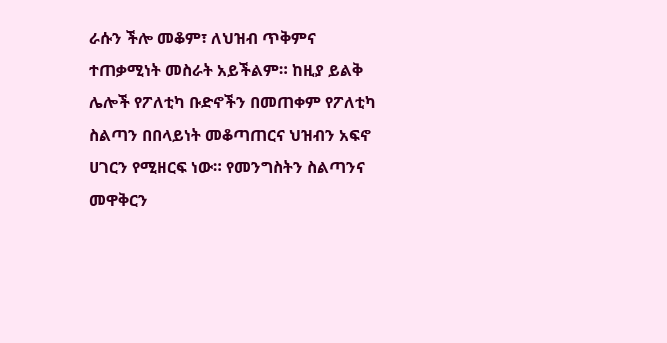ራሱን ችሎ መቆም፣ ለህዝብ ጥቅምና ተጠቃሚነት መስራት አይችልም። ከዚያ ይልቅ ሌሎች የፖለቲካ ቡድኖችን በመጠቀም የፖለቲካ ስልጣን በበላይነት መቆጣጠርና ህዝብን አፍኖ ሀገርን የሚዘርፍ ነው። የመንግስትን ስልጣንና መዋቅርን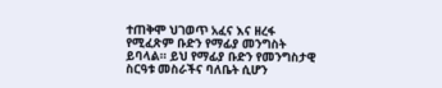ተጠቅሞ ህገወጥ አፈና እና ዘረፋ የሚፈጽም ቡድን የማፊያ መንግስት ይባላል። ይህ የማፊያ ቡድን የመንግስታዊ ስርዓቱ መስራችና ባለቤት ሲሆን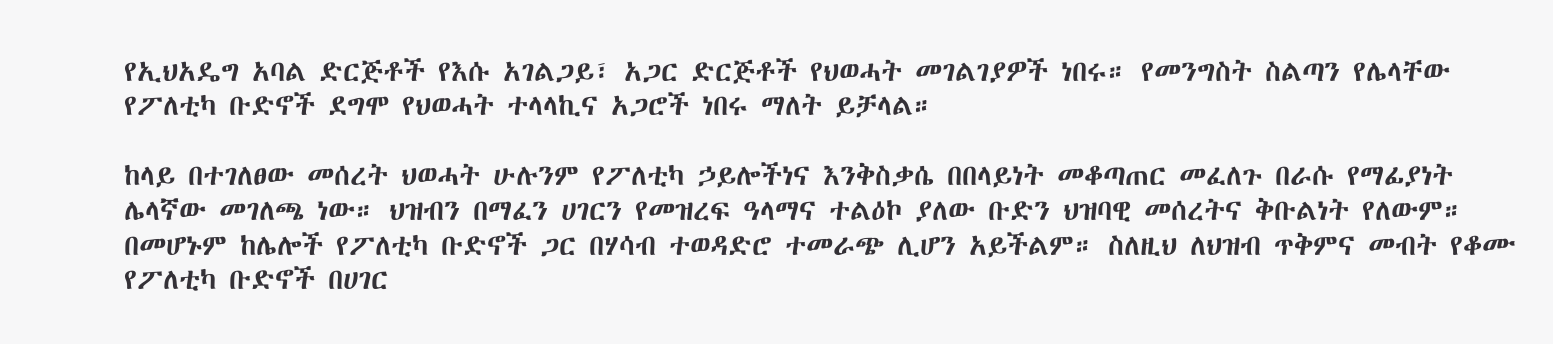የኢህአዴግ አባል ድርጅቶች የእሱ አገልጋይ፣ አጋር ድርጅቶች የህወሓት መገልገያዎች ነበሩ። የመንግስት ስልጣን የሌላቸው የፖለቲካ ቡድኖች ደግሞ የህወሓት ተላላኪና አጋሮች ነበሩ ማለት ይቻላል።

ከላይ በተገለፀው መሰረት ህወሓት ሁሉንም የፖለቲካ ኃይሎችነና እንቅስቃሴ በበላይነት መቆጣጠር መፈለጉ በራሱ የማፊያነት ሌላኛው መገለጫ ነው። ህዝብን በማፈን ሀገርን የመዝረፍ ዓላማና ተልዕኮ ያለው ቡድን ህዝባዊ መሰረትና ቅቡልነት የለውም። በመሆኑም ከሌሎች የፖለቲካ ቡድኖች ጋር በሃሳብ ተወዳድሮ ተመራጭ ሊሆን አይችልም። ስለዚህ ለህዝብ ጥቅምና መብት የቆሙ የፖለቲካ ቡድኖች በሀገር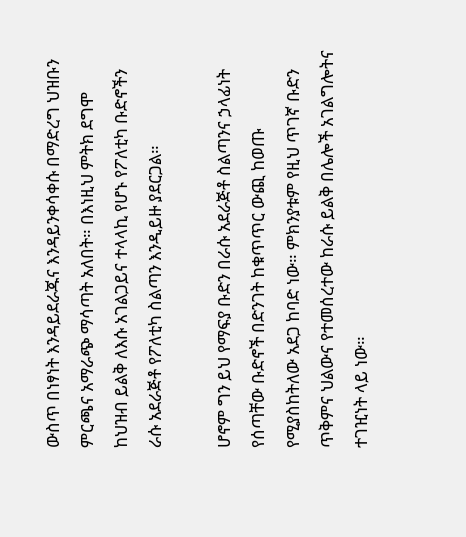ውስጥ በነፃነት እንዳይደራጁና እንዳይንቀሳቀሱ በማድረግ ህዝቡን ምርጫና አማራጭ ማሳጣት አለበት። በእነዚህ ምትክ ደግሞ ከህዝብ ይልቅ ለእሱ አገልጋይና ተላላኪ የሆኑ የፖለቲካ ቡድኖችን ራሱ አደራጅቶ የፖለቲካ ስልጣን እንዲይዙ ያደርጋል።

ሆኖም ግን ይህ የማፍያ ቡድን በራሱ አደራጅቶ ስልጣንና ኃላፊነት የሰጣቸው ቡድኖች በድንገት ከቁጥጥር ውጪ ከወጡ የሚያስከትለው አደጋ ከባድ ነው። ምክንያቱም የዚህ ጥገኛ ቡድን ጥቅምና ህልውና የተመሰረተው ከራሱ ይልቅ በሌሎች አገልግሎትና ተገዢነት ላይ ነው።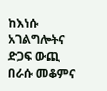ከእነሱ አገልግሎትና ድጋፍ ውጪ በራሱ መቆምና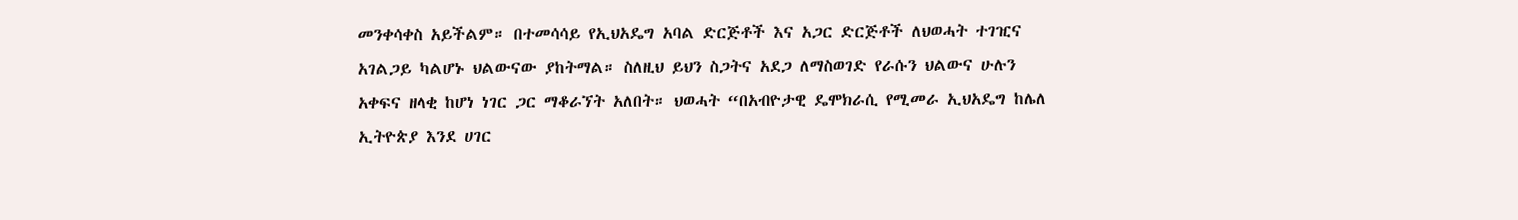መንቀሳቀስ አይችልም። በተመሳሳይ የኢህአዴግ አባል ድርጅቶች እና አጋር ድርጅቶች ለህወሓት ተገዢና አገልጋይ ካልሆኑ ህልውናው ያከትማል። ስለዚህ ይህን ስጋትና አደጋ ለማስወገድ የራሱን ህልውና ሁሉን አቀፍና ዘላቂ ከሆነ ነገር ጋር ማቆራኘት አለበት። ህወሓት “በአብዮታዊ ዴሞክራሲ የሚመራ ኢህአዴግ ከሌለ ኢትዮጵያ እንደ ሀገር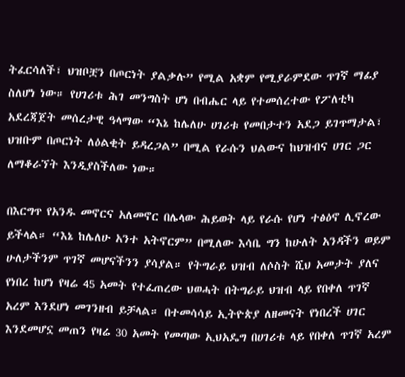ትፈርሳለች፣ ህዝቦቿን በጦርነት ያልቃሉ” የሚል አቋም የሚያራምደው ጥገኛ ማፊያ ስለሆነ ነው። የሀገሪቱ ሕገ መንግስት ሆነ በብሔር ላይ የተመሰረተው የፖለቲካ አደረጃጀት መሰረታዊ ዓላማው “እኔ ከሌለሁ ሀገሪቱ የመበታተን አደጋ ይገጥማታል፣ ህዝቡም በጦርነት ለዕልቂት ይዳረጋል” በሚል የራሱን ህልውና ከህዝብና ሀገር ጋር ለማቆራኘት እንዲያስችለው ነው።

በእርግጥ የአንዱ መኖርና አለመኖር በሌላው ሕይወት ላይ የራሱ የሆነ ተፅዕኖ ሊኖረው ይችላል። “እኔ ከሌለሁ አንተ አትኖርም” በሚለው እሳቤ ግን ከሁለት አንዳችን ወይም ሁለታችንም ጥገኛ መሆናችንን ያሳያል። የትግራይ ህዝብ ለሶስት ሺህ አመታት ያለና የነበረ ከሆነ የዛሬ 45 አመት የተፈጠረው ህወሓት በትግራይ ህዝብ ላይ የበቀለ ጥገኛ አረም እንደሆነ መገንዘብ ይቻላል። በተመሳሳይ ኢትዮጵያ ለዘመናት የነበረች ሀገር እንደመሆኗ መጠን የዛሬ 30 አመት የመጣው ኢህአዴግ በሀገሪቱ ላይ የበቀለ ጥገኛ አረም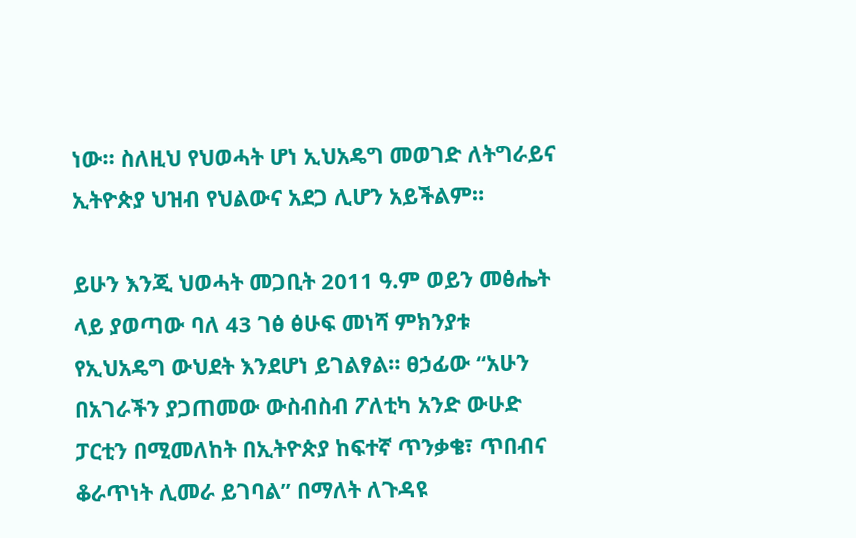ነው። ስለዚህ የህወሓት ሆነ ኢህአዴግ መወገድ ለትግራይና ኢትዮጵያ ህዝብ የህልውና አደጋ ሊሆን አይችልም።

ይሁን እንጂ ህወሓት መጋቢት 2011 ዓ.ም ወይን መፅሔት ላይ ያወጣው ባለ 43 ገፅ ፅሁፍ መነሻ ምክንያቱ የኢህአዴግ ውህደት እንደሆነ ይገልፃል። ፀኃፊው “አሁን በአገራችን ያጋጠመው ውስብስብ ፖለቲካ አንድ ውሁድ ፓርቲን በሚመለከት በኢትዮጵያ ከፍተኛ ጥንቃቄ፣ ጥበብና ቆራጥነት ሊመራ ይገባል” በማለት ለጉዳዩ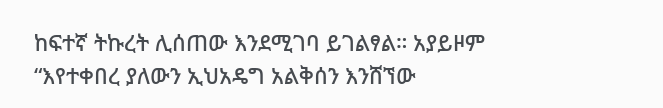ከፍተኛ ትኩረት ሊሰጠው እንደሚገባ ይገልፃል። አያይዞም “እየተቀበረ ያለውን ኢህአዴግ አልቅሰን እንሸኘው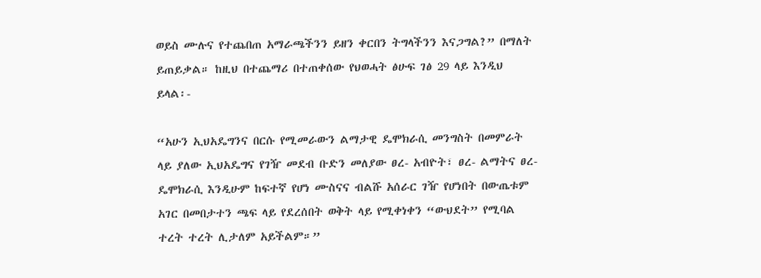ወይስ ሙሉና የተጨበጠ አማራጫችንን ይዘን ቀርበን ትግላችንን እናጋግል?” በማለት ይጠይቃል። ከዚህ በተጨማሪ በተጠቀሰው የህወሓት ፅሁፍ ገፅ 29 ላይ እንዲህ ይላል፡-

“አሁን ኢህአዴግንና በርሱ የሚመራውን ልማታዊ ዴሞክራሲ መንግስት በመምራት ላይ ያለው ኢህአዴግና የገዥ መደብ ቡድን መለያው ፀረ- አብዮት፣ ፀረ- ልማትና ፀረ-ዴሞክራሲ እንዲሁም ከፍተኛ የሆነ ሙስናና ብልሹ አሰራር ገዥ የሆነበት በውጤቱም አገር በመበታተን ጫፍ ላይ የደረሰበት ወቅት ላይ የሚቀነቀን “ውህደት” የሚባል ተረት ተረት ሊታለም አይችልም።”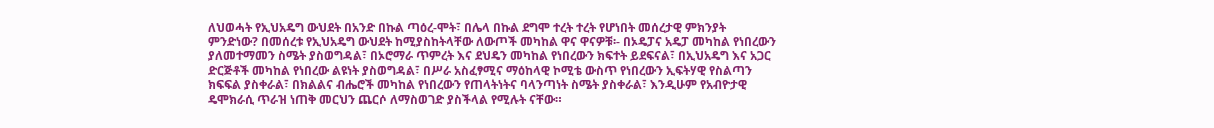ለህወሓት የኢህአዴግ ውህደት በአንድ በኩል ጣዕረ-ሞት፣ በሌላ በኩል ደግሞ ተረት ተረት የሆነበት መሰረታዊ ምክንያት ምንድነው? በመሰረቱ የኢህአዴግ ውህደት ከሚያስከትላቸው ለውጦች መካከል ዋና ዋናዎቹ፡- በኦዴፓና አዴፓ መካከል የነበረውን ያለመተማመን ስሜት ያስወግዳል፣ በኦሮማራ ጥምረት እና ደህዴን መካከል የነበረውን ክፍተት ይደፍናል፣ በኢህአዴግ እና አጋር ድርጅቶች መካከል የነበረው ልዩነት ያስወግዳል፣ በሥራ አስፈፃሚና ማዕከላዊ ኮሚቴ ውስጥ የነበረውን ኢፍትሃዊ የስልጣን ክፍፍል ያስቀራል፣ በክልልና ብሔሮች መካከል የነበረውን የጠላትነትና ባላንጣነት ስሜት ያስቀራል፣ እንዲሁም የአብዮታዊ ዴሞክራሲ ጥራዝ ነጠቅ መርህን ጨርሶ ለማስወገድ ያስችላል የሚሉት ናቸው።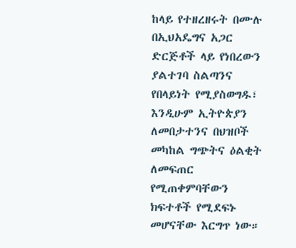ከላይ የተዘረዘሩት በሙሉ በኢህአዴግና አጋር ድርጅቶች ላይ የነበረውን ያልተገባ ስልጣንና የበላይነት የሚያስወግዱ፣ እንዲሁም ኢትዮጵያን ለመበታተንና በህዝቦች መካከል ግጭትና ዕልቂት ለመፍጠር የሚጠቀምባቸውን ክፍተቶች የሚደፍኑ መሆናቸው እርግጥ ነው።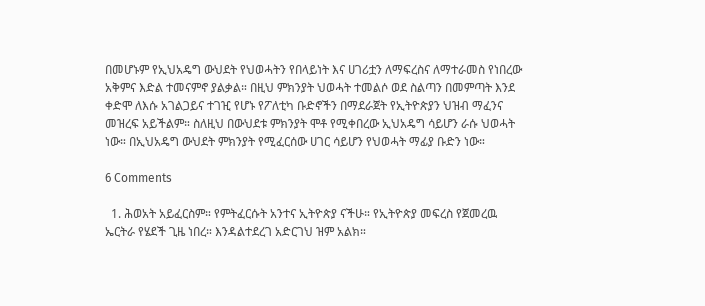በመሆኑም የኢህአዴግ ውህደት የህወሓትን የበላይነት እና ሀገሪቷን ለማፍረስና ለማተራመስ የነበረው አቅምና እድል ተመናምኖ ያልቃል። በዚህ ምክንያት ህወሓት ተመልሶ ወደ ስልጣን በመምጣት እንደ ቀድሞ ለእሱ አገልጋይና ተገዢ የሆኑ የፖለቲካ ቡድኖችን በማደራጀት የኢትዮጵያን ህዝብ ማፈንና መዝረፍ አይችልም። ስለዚህ በውህደቱ ምክንያት ሞቶ የሚቀበረው ኢህአዴግ ሳይሆን ራሱ ህወሓት ነው። በኢህአዴግ ውህደት ምክንያት የሚፈርሰው ሀገር ሳይሆን የህወሓት ማፊያ ቡድን ነው።

6 Comments

  1. ሕወአት አይፈርስም። የምትፈርሱት አንተና ኢትዮጵያ ናችሁ። የኢትዮጵያ መፍረስ የጀመረዉ ኤርትራ የሄደች ጊዜ ነበረ። እንዳልተደረገ አድርገህ ዝም አልክ።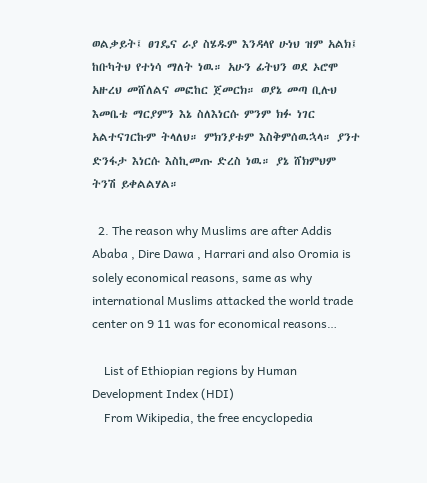ወልቃይት፤ ፀገዴና ራያ ስሄዱም እንዳላየ ሁነህ ዝም አልክ፤ ከቡካትህ የተነሳ ማለት ነዉ። አሁን ፊትህን ወደ ኦሮሞ አዙረህ መሸለልና መፎከር ጀመርክ። ወያኔ መጣ ቢሉህ እመቤቴ ማርያምን እኔ ስለእነርሱ ምንም ክፉ ነገር አልተናገርኩም ትላለህ። ምክንያቱም እስቅምሰዉኋላ። ያንተ ድንፋታ እነርሱ እስኪመጡ ድረስ ነዉ። ያኔ ሸክምህም ትንሽ ይቀልልሃል።

  2. The reason why Muslims are after Addis Ababa , Dire Dawa , Harrari and also Oromia is solely economical reasons, same as why international Muslims attacked the world trade center on 9 11 was for economical reasons…

    List of Ethiopian regions by Human Development Index (HDI)
    From Wikipedia, the free encyclopedia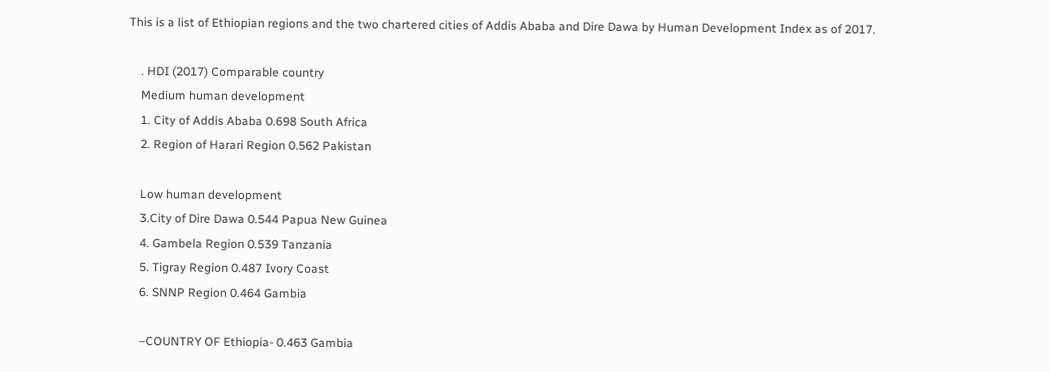This is a list of Ethiopian regions and the two chartered cities of Addis Ababa and Dire Dawa by Human Development Index as of 2017.

    . HDI (2017) Comparable country
    Medium human development
    1. City of Addis Ababa 0.698 South Africa
    2. Region of Harari Region 0.562 Pakistan

    Low human development
    3.City of Dire Dawa 0.544 Papua New Guinea
    4. Gambela Region 0.539 Tanzania
    5. Tigray Region 0.487 Ivory Coast
    6. SNNP Region 0.464 Gambia

    –COUNTRY OF Ethiopia- 0.463 Gambia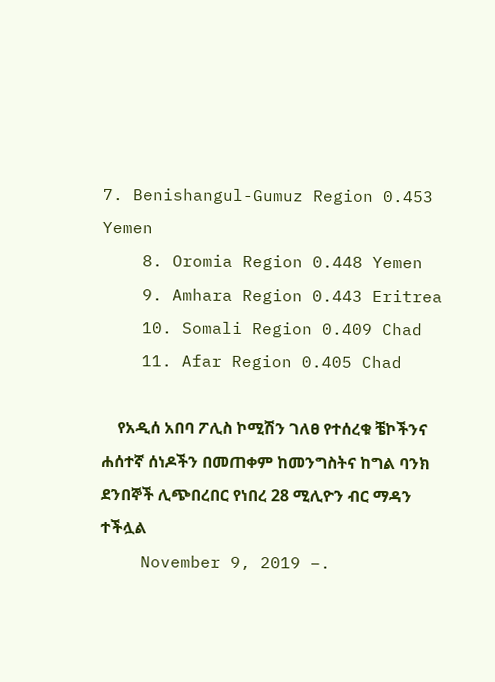7. Benishangul-Gumuz Region 0.453 Yemen
    8. Oromia Region 0.448 Yemen
    9. Amhara Region 0.443 Eritrea
    10. Somali Region 0.409 Chad
    11. Afar Region 0.405 Chad

    የአዲሰ አበባ ፖሊስ ኮሚሽን ገለፀ የተሰረቁ ቼኮችንና ሐሰተኛ ሰነዶችን በመጠቀም ከመንግስትና ከግል ባንክ ደንበኞች ሊጭበረበር የነበረ 28 ሚሊዮን ብር ማዳን ተችሏል
    November 9, 2019 –.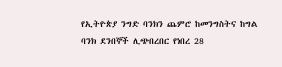የኢትዮጵያ ንግድ ባንክን ጨምሮ ከመንግስትና ከግል ባንክ ደንበኞች ሊጭበረበር የነበረ 28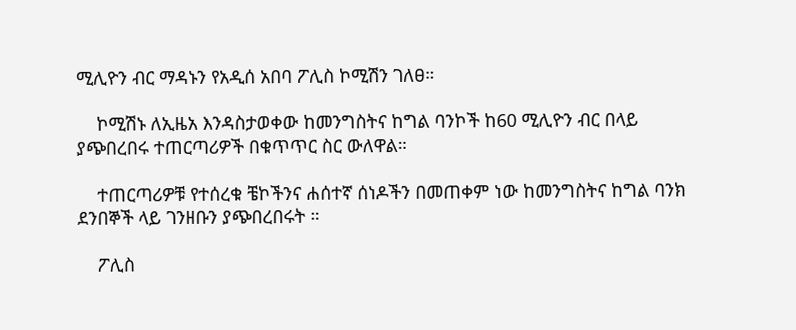ሚሊዮን ብር ማዳኑን የአዲሰ አበባ ፖሊስ ኮሚሽን ገለፀ።

    ኮሚሽኑ ለኢዜአ እንዳስታወቀው ከመንግስትና ከግል ባንኮች ከ60 ሚሊዮን ብር በላይ ያጭበረበሩ ተጠርጣሪዎች በቁጥጥር ስር ውለዋል።

    ተጠርጣሪዎቹ የተሰረቁ ቼኮችንና ሐሰተኛ ሰነዶችን በመጠቀም ነው ከመንግስትና ከግል ባንክ ደንበኞች ላይ ገንዘቡን ያጭበረበሩት ።

    ፖሊስ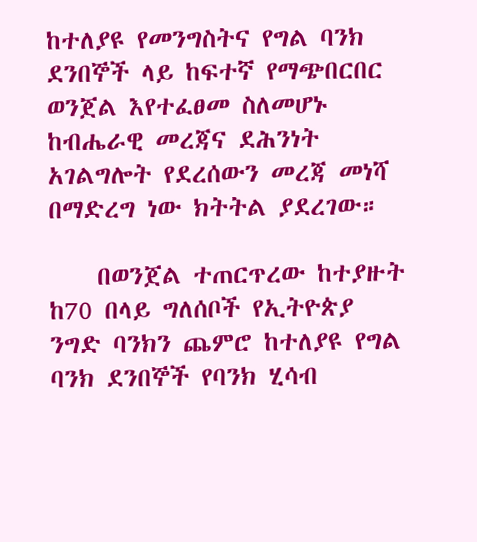ከተለያዩ የመንግስትና የግል ባንክ ደንበኞች ላይ ከፍተኛ የማጭበርበር ወንጀል እየተፈፀመ ስለመሆኑ ከብሔራዊ መረጃና ደሕንነት አገልግሎት የደረሰውን መረጃ መነሻ በማድረግ ነው ክትትል ያደረገው።

    በወንጀል ተጠርጥረው ከተያዙት ከ70 በላይ ግለሰቦች የኢትዮጵያ ንግድ ባንክን ጨምሮ ከተለያዩ የግል ባንክ ደንበኞች የባንክ ሂሳብ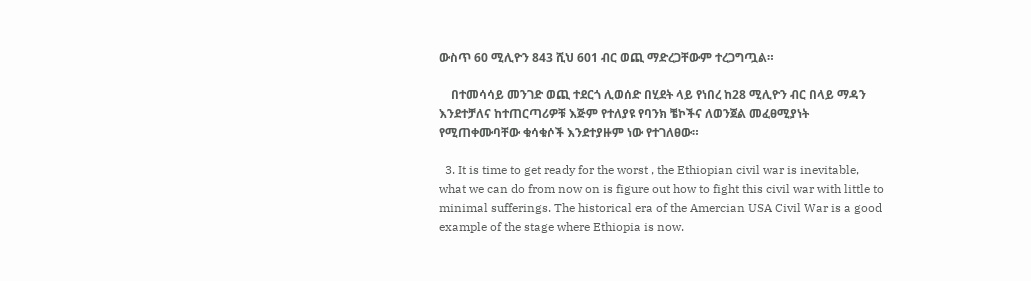ውስጥ 60 ሚሊዮን 843 ሺህ 601 ብር ወጪ ማድረጋቸውም ተረጋግጧል።

    በተመሳሳይ መንገድ ወጪ ተደርጎ ሊወሰድ በሂደት ላይ የነበረ ከ28 ሚሊዮን ብር በላይ ማዳን እንደተቻለና ከተጠርጣሪዎቹ እጅም የተለያዩ የባንክ ቼኮችና ለወንጀል መፈፀሚያነት የሚጠቀሙባቸው ቁሳቁሶች እንደተያዙም ነው የተገለፀው።

  3. It is time to get ready for the worst , the Ethiopian civil war is inevitable, what we can do from now on is figure out how to fight this civil war with little to minimal sufferings. The historical era of the Amercian USA Civil War is a good example of the stage where Ethiopia is now.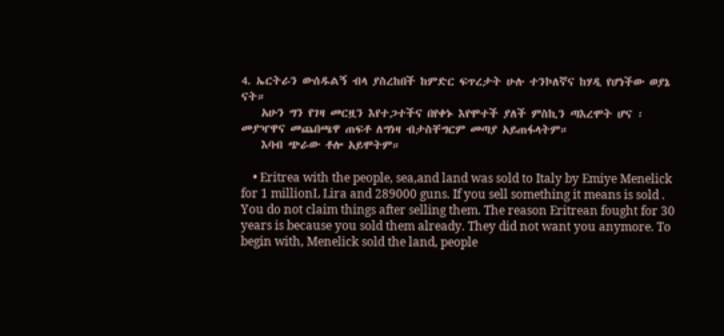4. ኤርትራን ውሰዱልኝ ብላ ያስረከበች ከምድር ፍጥረታት ሁሉ ተንኮለኛና ከሃዲ የሆነችው ወያኔ ናት።
    አሁን ግን የገዛ መርዟን እየተጋተችና በየቀኑ እየሞተች ያለች ምስኪን ጣእረሞት ሆና ፡ መያዣዋና መጨበጫዋ ጠፍቶ ለግነዛ ብታስቸግርም መጣያ አይጠፋላትም።
    እባብ ጭራው ቶሎ አይሞትም።

    • Eritrea with the people, sea,and land was sold to Italy by Emiye Menelick for 1 millionL Lira and 289000 guns. If you sell something it means is sold . You do not claim things after selling them. The reason Eritrean fought for 30 years is because you sold them already. They did not want you anymore. To begin with, Menelick sold the land, people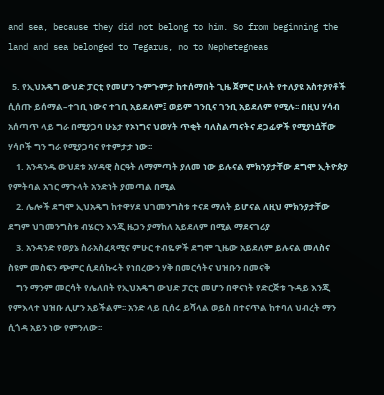and sea, because they did not belong to him. So from beginning the land and sea belonged to Tegarus, no to Nephetegneas

  5. የኢህአዴግ ውህድ ፓርቲ የመሆን ጉምጉምታ ከተሰማበት ጊዜ ጀምሮ ሁለት የተለያዩ አስተያየቶች ሲሰጡ ይሰማል–ተገቢ ነውና ተገቢ አይደለም፤ ወይም ገንቢና ገንቢ አይደለም የሚሉ፡፡ በዚህ ሃሳብ አሰጣጥ ላይ ግራ በሚያጋባ ሁኔታ የኦነግና ህወሃት ጥቂት ባለስልጣናትና ደጋፊዎች የሚያነሷቸው ሃሳቦች ግን ግራ የሚያጋባና የተምታታ ነው፡፡
    1. አንዳንዱ ውህደቱ አሃዳዊ ስርዓት ለማምጣት ያለመ ነው ይሉናል ምክንያታቸው ደግሞ ኢትዮጵያ የምትባል አገር ማጉላት አንድነት ያመጣል በሚል
    2. ሌሎች ደግሞ ኢህአዴግ ከተዋሃደ ህገመንግስቱ ተናደ ማለት ይሆናል ለዚህ ምክንያታቸው ደግም ህገመንግስቱ ብሄርን እንጂ ዜጋን ያማከለ አይደለም በሚል ማደናገሪያ
    3. አንዳንድ የወያኔ ስራአስፈጻሚና ምሁር ተብዬዎች ደግሞ ጊዜው አይደለም ይሉናል መለስና ስዩም መስፍን ጭምር ሲደሰኩሩት የነበረውን ሃቅ በመርሳትና ህዝቡን በመናቅ
    ግን ማንም መርሳት የሌለበት የኢህአዴግ ውህድ ፓርቲ መሆን በዋናነት የድርጅቱ ጉዳይ እንጂ የምእላተ ህዝቡ ሊሆን አይችልም፡፡ አንድ ላይ ቢሰሩ ይሻላል ወይስ በተናጥል ከተባለ ህብረት ማን ሲጎዳ አይን ነው የምንለው፡፡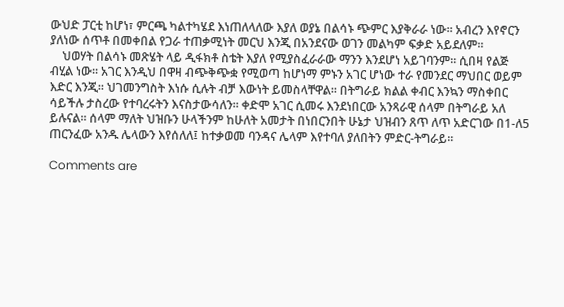ውህድ ፓርቲ ከሆነ፣ ምርጫ ካልተካሄደ እነጠለላለው እያለ ወያኔ በልሳኑ ጭምር እያቅራራ ነው፡፡ አብረን እየኖርን ያለነው ሰጥቶ በመቀበል የጋራ ተጠቃሚነት መርህ እንጂ በአንደናው ወገን መልካም ፍቃድ አይደለም፡፡
    ህወሃት በልሳኑ መጽሄት ላይ ዲፋክቶ ስቴት እያለ የሚያስፈራራው ማንን እንደሆነ አይገባንም፡፡ ሲበዛ የልጅ ብሂል ነው፡፡ አገር እንዲህ በዋዛ ብጭቅጭቋ የሚወጣ ከሆነማ ምኑን አገር ሆነው ተራ የመንደር ማህበር ወይም እድር እንጂ፡፡ ህገመንግስት እነሱ ሲሉት ብቻ እውነት ይመስላቸዋል፡፡ በትግራይ ክልል ቀብር እንኳን ማስቀበር ሳይችሉ ታስረው የተባረሩትን እናስታውሳለን፡፡ ቀድሞ አገር ሲመሩ እንደነበርው አንጻራዊ ሰላም በትግራይ አለ ይሉናል፡፡ ሰላም ማለት ህዝቡን ሁላችንም ከሁለት አመታት በነበርንበት ሁኔታ ህዝብን ጸጥ ለጥ አድርገው በ1-ለ5 ጠርንፈው አንዱ ሌላውን እየሰለለ፤ ከተቃወመ ባንዳና ሌላም እየተባለ ያለበትን ምድር-ትግራይ፡፡

Comments are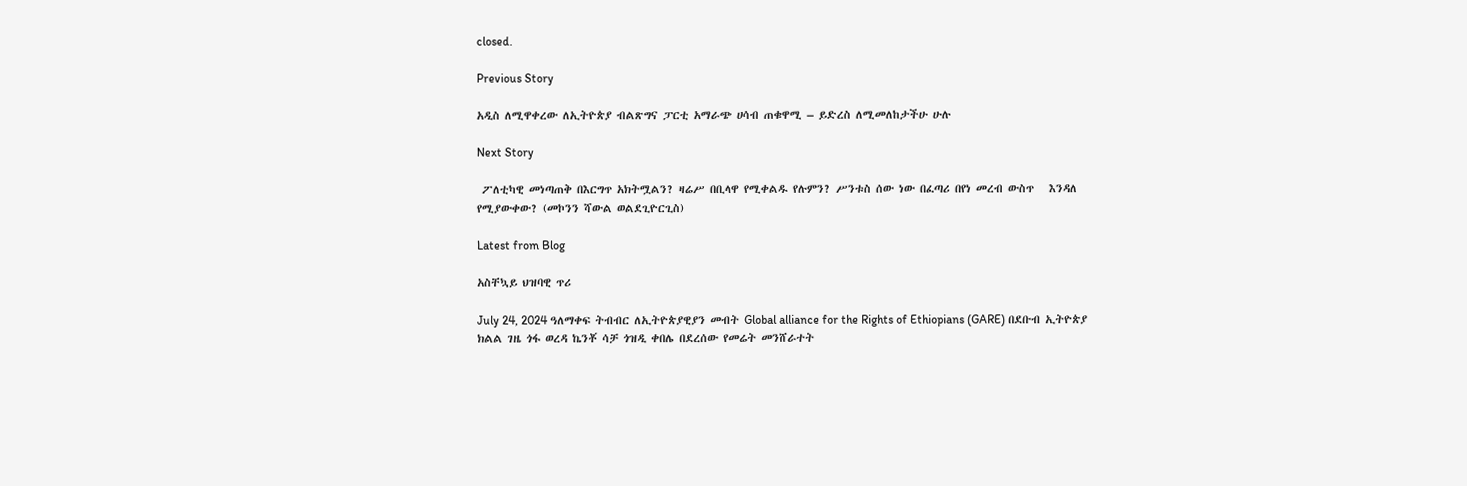closed.

Previous Story

አዲስ ለሚዋቀረው ለኢትዮጵያ ብልጽግና ፓርቲ አማራጭ ሀሳብ ጠቁዋሚ – ይድረስ ለሚመለከታችሁ ሁሉ

Next Story

 ፖለቲካዊ መነጣጠቅ በእርግጥ አክትሟልን? ዛሬሥ በቢላዋ የሚቀልዱ የሉምን? ሥንቱስ ሰው ነው በፈጣሪ በየነ መረብ ውስጥ   እንዳለ የሚያውቀው? (መኮንን ሻውል ወልደጊዮርጊስ)

Latest from Blog

አስቸኳይ ህዝባዊ ጥሪ

July 24, 2024 ዓለማቀፍ ትብብር ለኢትዮጵያዊያን መብት Global alliance for the Rights of Ethiopians (GARE) በደቡብ ኢትዮጵያ ክልል ገዜ ጎፋ ወረዳ ኬንቾ ሳቻ ጎዝዲ ቀበሌ በደረሰው የመሬት መንሸራተት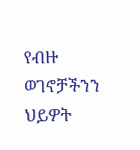የብዙ ወገኖቻችንን ህይዎት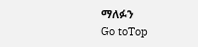ማለፉን
Go toTop